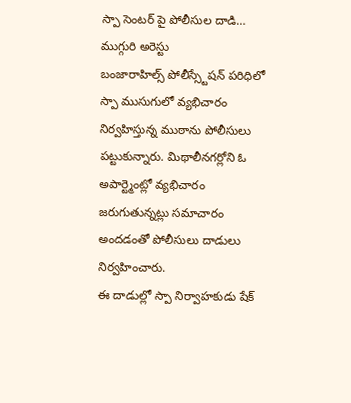స్పా సెంటర్ పై పోలీసుల దాడి… ముగ్గురి అరెస్టు
బంజారాహిల్స్ పోలీస్స్టేషన్ పరిధిలో స్పా ముసుగులో వ్యభిచారం నిర్వహిస్తున్న ముఠాను పోలీసులు పట్టుకున్నారు. మిథాలీనగర్లోని ఓ అపార్ట్మెంట్లో వ్యభిచారం జరుగుతున్నట్లు సమాచారం అందడంతో పోలీసులు దాడులు నిర్వహించారు.
ఈ దాడుల్లో స్పా నిర్వాహకుడు షేక్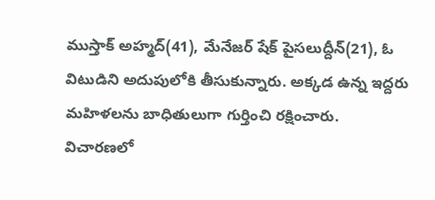ముస్తాక్ అహ్మద్(41), మేనేజర్ షేక్ పైసలుద్దీన్(21), ఓ విటుడిని అదుపులోకి తీసుకున్నారు. అక్కడ ఉన్న ఇద్దరు మహిళలను బాధితులుగా గుర్తించి రక్షించారు.
విచారణలో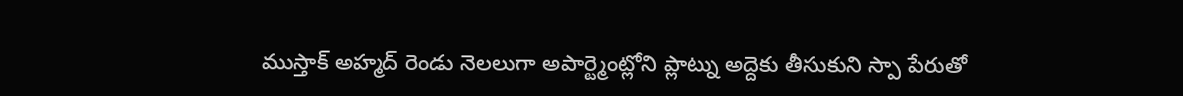ముస్తాక్ అహ్మద్ రెండు నెలలుగా అపార్ట్మెంట్లోని ప్లాట్ను అద్దెకు తీసుకుని స్పా పేరుతో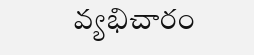వ్యభిచారం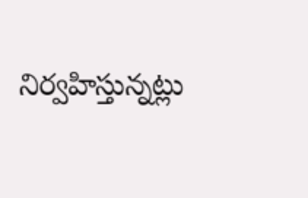నిర్వహిస్తున్నట్లు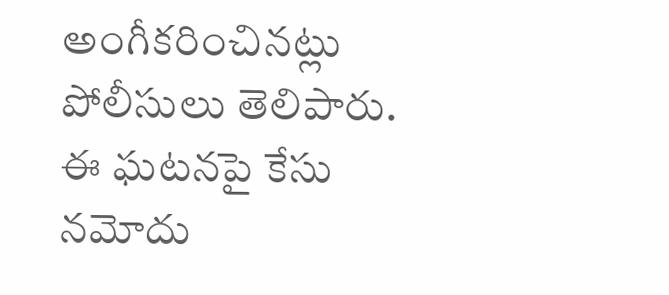అంగీకరించినట్లు పోలీసులు తెలిపారు. ఈ ఘటనపై కేసు నమోదు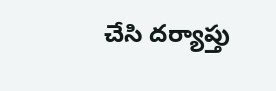చేసి దర్యాప్తు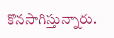కొనసాగిస్తున్నారు.